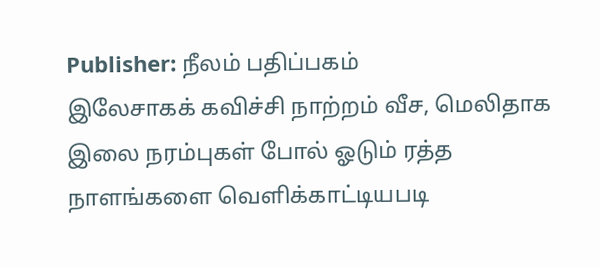Publisher: நீலம் பதிப்பகம்
இலேசாகக் கவிச்சி நாற்றம் வீச, மெலிதாக
இலை நரம்புகள் போல் ஓடும் ரத்த
நாளங்களை வெளிக்காட்டியபடி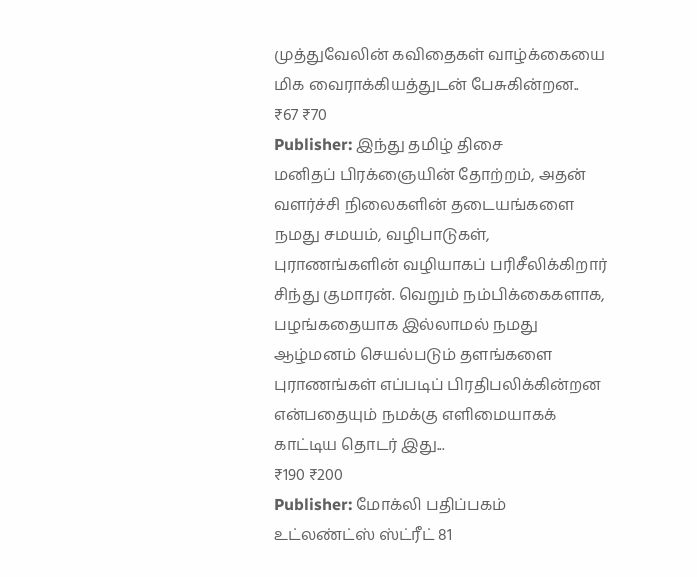முத்துவேலின் கவிதைகள் வாழ்க்கையை
மிக வைராக்கியத்துடன் பேசுகின்றன..
₹67 ₹70
Publisher: இந்து தமிழ் திசை
மனிதப் பிரக்ஞையின் தோற்றம், அதன் வளர்ச்சி நிலைகளின் தடையங்களை நமது சமயம், வழிபாடுகள், புராணங்களின் வழியாகப் பரிசீலிக்கிறார் சிந்து குமாரன். வெறும் நம்பிக்கைகளாக, பழங்கதையாக இல்லாமல் நமது ஆழ்மனம் செயல்படும் தளங்களை புராணங்கள் எப்படிப் பிரதிபலிக்கின்றன என்பதையும் நமக்கு எளிமையாகக் காட்டிய தொடர் இது...
₹190 ₹200
Publisher: மோக்லி பதிப்பகம்
உட்லண்ட்ஸ் ஸ்ட்ரீட் 81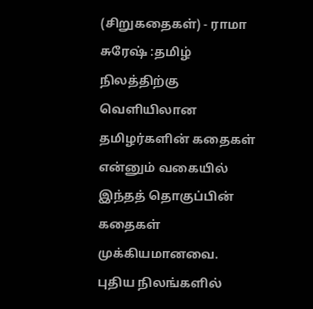(சிறுகதைகள்) - ராமா சுரேஷ் :தமிழ் நிலத்திற்கு வெளியிலான தமிழர்களின் கதைகள் என்னும் வகையில் இந்தத் தொகுப்பின் கதைகள் முக்கியமானவை. புதிய நிலங்களில்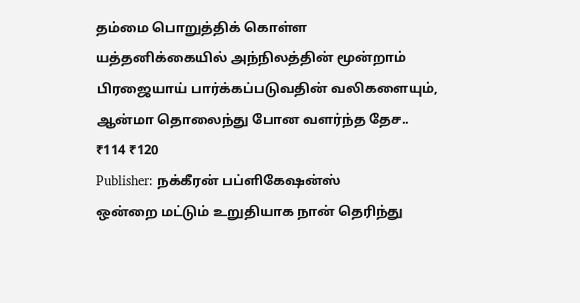தம்மை பொறுத்திக் கொள்ள யத்தனிக்கையில் அந்நிலத்தின் மூன்றாம் பிரஜையாய் பார்க்கப்படுவதின் வலிகளையும், ஆன்மா தொலைந்து போன வளர்ந்த தேச..
₹114 ₹120
Publisher: நக்கீரன் பப்ளிகேஷன்ஸ்
ஒன்றை மட்டும் உறுதியாக நான் தெரிந்து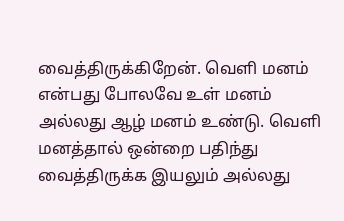வைத்திருக்கிறேன். வெளி மனம் என்பது போலவே உள் மனம் அல்லது ஆழ் மனம் உண்டு. வெளி மனத்தால் ஒன்றை பதிந்து வைத்திருக்க இயலும் அல்லது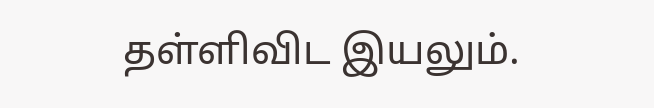தள்ளிவிட இயலும்.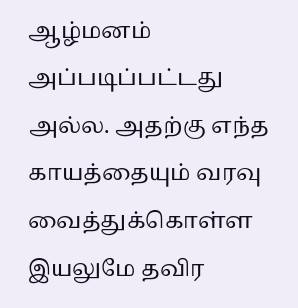ஆழ்மனம் அப்படிப்பட்டது அல்ல. அதற்கு எந்த காயத்தையும் வரவு வைத்துக்கொள்ள இயலுமே தவிர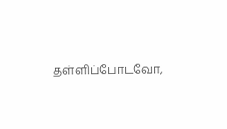தள்ளிப்போடவோ,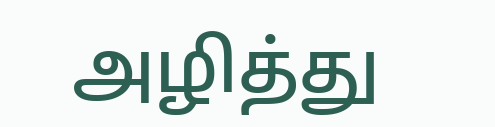அழித்து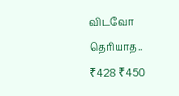விடவோ தெரியாத..
₹428 ₹450